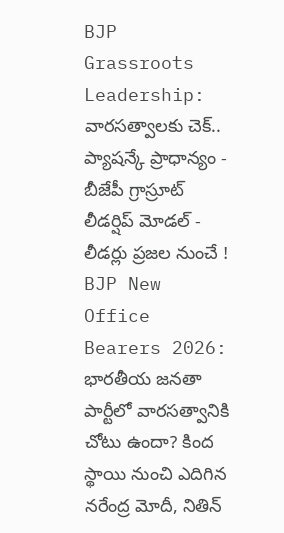BJP Grassroots Leadership: వారసత్వాలకు చెక్.. ప్యాషన్కే ప్రాధాన్యం - బీజేపీ గ్రాస్రూట్ లీడర్షిప్ మోడల్ - లీడర్లు ప్రజల నుంచే !
BJP New Office Bearers 2026: భారతీయ జనతా పార్టీలో వారసత్వానికి చోటు ఉందా? కింద స్థాయి నుంచి ఎదిగిన నరేంద్ర మోదీ, నితిన్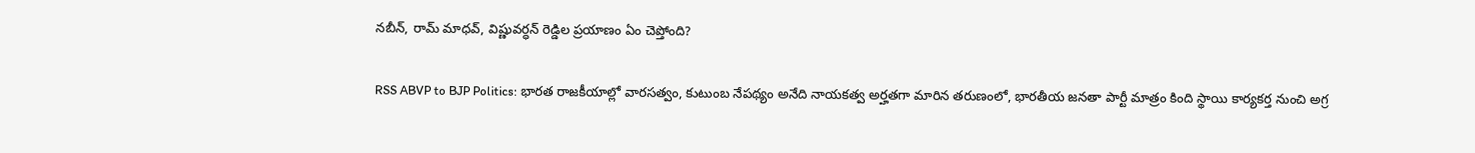నబీన్, రామ్ మాధవ్, విష్ణువర్ధన్ రెడ్డిల ప్రయాణం ఏం చెప్తోంది?

RSS ABVP to BJP Politics: భారత రాజకీయాల్లో వారసత్వం, కుటుంబ నేపథ్యం అనేది నాయకత్వ అర్హతగా మారిన తరుణంలో, భారతీయ జనతా పార్టీ మాత్రం కింది స్థాయి కార్యకర్త నుంచి అగ్ర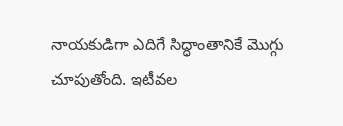నాయకుడిగా ఎదిగే సిద్ధాంతానికే మొగ్గు చూపుతోంది. ఇటీవల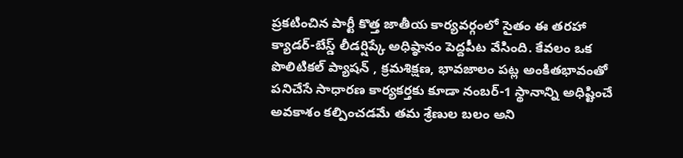ప్రకటించిన పార్టీ కొత్త జాతీయ కార్యవర్గంలో సైతం ఈ తరహా క్యాడర్-బేస్డ్ లీడర్షిప్కే అధిష్ఠానం పెద్దపీట వేసింది. కేవలం ఒక పొలిటికల్ ప్యాషన్ , క్రమశిక్షణ, భావజాలం పట్ల అంకితభావంతో పనిచేసే సాధారణ కార్యకర్తకు కూడా నంబర్-1 స్థానాన్ని అధిష్టించే అవకాశం కల్పించడమే తమ శ్రేణుల బలం అని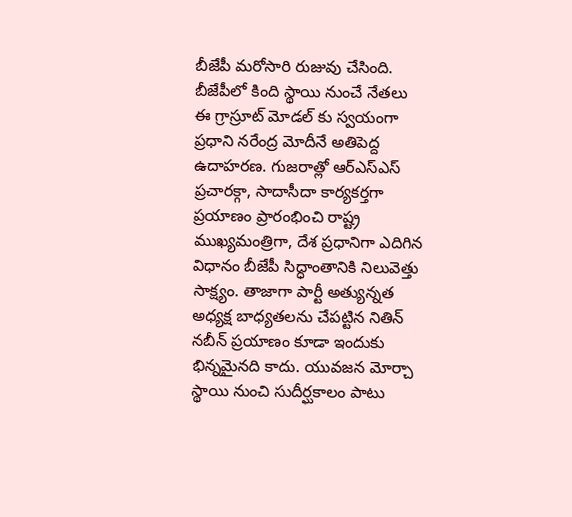బీజేపీ మరోసారి రుజువు చేసింది.
బీజేపీలో కింది స్థాయి నుంచే నేతలు
ఈ గ్రాస్రూట్ మోడల్ కు స్వయంగా ప్రధాని నరేంద్ర మోదీనే అతిపెద్ద ఉదాహరణ. గుజరాత్లో ఆర్ఎస్ఎస్ ప్రచారక్గా, సాదాసీదా కార్యకర్తగా ప్రయాణం ప్రారంభించి రాష్ట్ర ముఖ్యమంత్రిగా, దేశ ప్రధానిగా ఎదిగిన విధానం బీజేపీ సిద్ధాంతానికి నిలువెత్తు సాక్ష్యం. తాజాగా పార్టీ అత్యున్నత అధ్యక్ష బాధ్యతలను చేపట్టిన నితిన్ నబీన్ ప్రయాణం కూడా ఇందుకు భిన్నమైనది కాదు. యువజన మోర్చా స్థాయి నుంచి సుదీర్ఘకాలం పాటు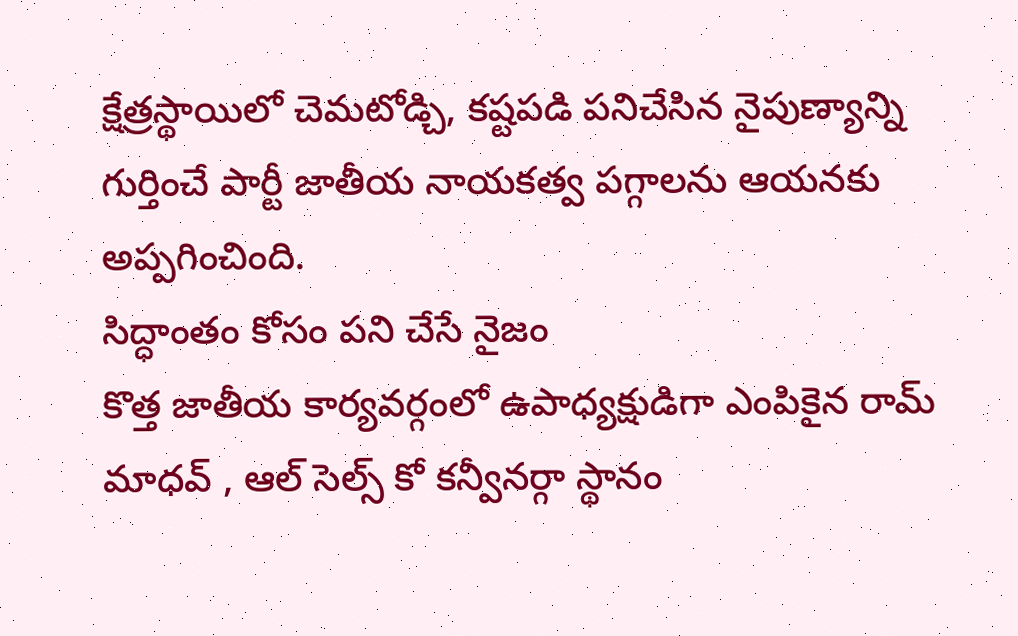క్షేత్రస్థాయిలో చెమటోడ్చి, కష్టపడి పనిచేసిన నైపుణ్యాన్ని గుర్తించే పార్టీ జాతీయ నాయకత్వ పగ్గాలను ఆయనకు అప్పగించింది.
సిద్ధాంతం కోసం పని చేసే నైజం
కొత్త జాతీయ కార్యవర్గంలో ఉపాధ్యక్షుడిగా ఎంపికైన రామ్ మాధవ్ , ఆల్ సెల్స్ కో కన్వీనర్గా స్థానం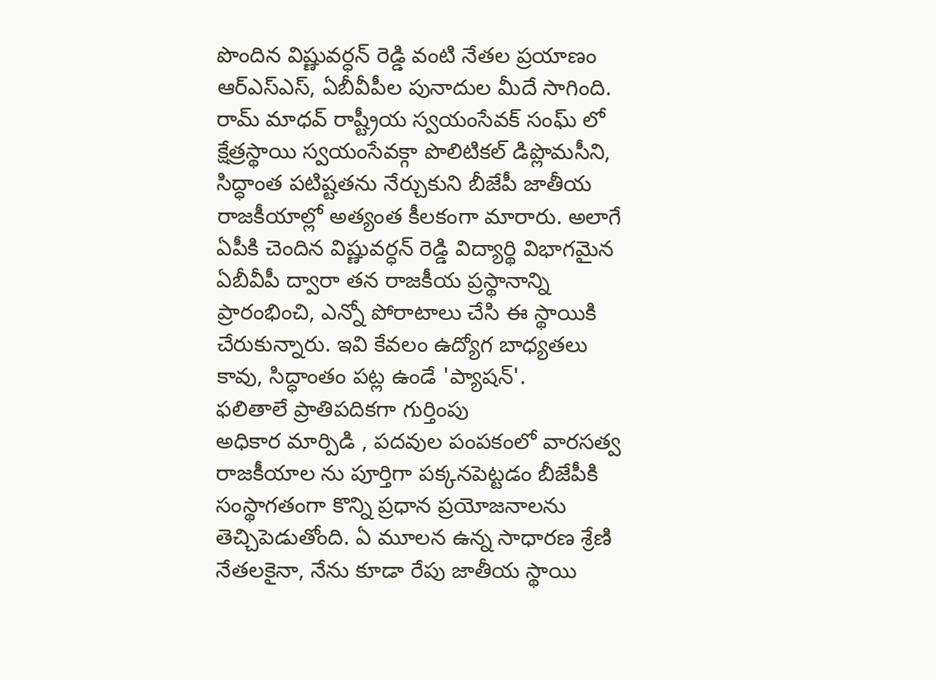పొందిన విష్ణువర్ధన్ రెడ్డి వంటి నేతల ప్రయాణం ఆర్ఎస్ఎస్, ఏబీవీపీల పునాదుల మీదే సాగింది. రామ్ మాధవ్ రాష్ట్రీయ స్వయంసేవక్ సంఘ్ లో క్షేత్రస్థాయి స్వయంసేవక్గా పొలిటికల్ డిప్లొమసీని, సిద్ధాంత పటిష్టతను నేర్చుకుని బీజేపీ జాతీయ రాజకీయాల్లో అత్యంత కీలకంగా మారారు. అలాగే ఏపీకి చెందిన విష్ణువర్ధన్ రెడ్డి విద్యార్థి విభాగమైన ఏబీవీపీ ద్వారా తన రాజకీయ ప్రస్థానాన్ని ప్రారంభించి, ఎన్నో పోరాటాలు చేసి ఈ స్థాయికి చేరుకున్నారు. ఇవి కేవలం ఉద్యోగ బాధ్యతలు కావు, సిద్ధాంతం పట్ల ఉండే 'ప్యాషన్'.
ఫలితాలే ప్రాతిపదికగా గుర్తింపు
అధికార మార్పిడి , పదవుల పంపకంలో వారసత్వ రాజకీయాల ను పూర్తిగా పక్కనపెట్టడం బీజేపీకి సంస్థాగతంగా కొన్ని ప్రధాన ప్రయోజనాలను తెచ్చిపెడుతోంది. ఏ మూలన ఉన్న సాధారణ శ్రేణి నేతలకైనా, నేను కూడా రేపు జాతీయ స్థాయి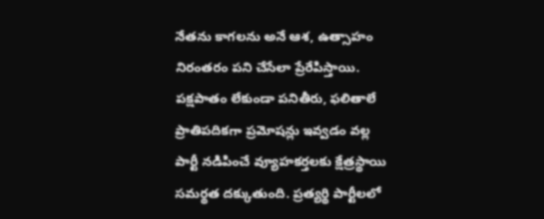నేతను కాగలను అనే ఆశ, ఉత్సాహం నిరంతరం పని చేసేలా ప్రేరేపిస్తాయి. పక్షపాతం లేకుండా పనితీరు, ఫలితాలే ప్రాతిపదికగా ప్రమోషన్లు ఇవ్వడం వల్ల పార్టీ నడిపించే వ్యూహకర్తలకు క్షేత్రస్థాయి సమర్థత దక్కుతుంది. ప్రత్యర్థి పార్టీలలో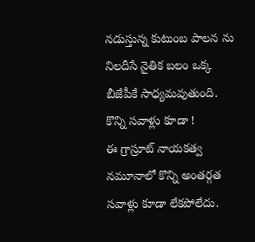నడుస్తున్న కుటుంబ పాలన ను నిలదీసే నైతిక బలం ఒక్క బీజేపీకే సాధ్యమవుతుంది.
కొన్ని సవాళ్లు కూడా !
ఈ గ్రాస్రూట్ నాయకత్వ నమూనాలో కొన్ని అంతర్గత సవాళ్లు కూడా లేకపోలేదు.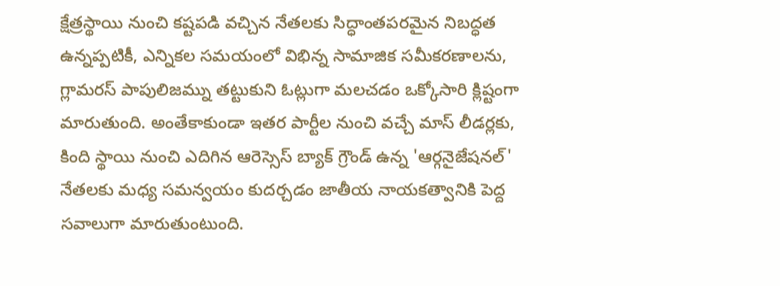క్షేత్రస్థాయి నుంచి కష్టపడి వచ్చిన నేతలకు సిద్ధాంతపరమైన నిబద్ధత ఉన్నప్పటికీ, ఎన్నికల సమయంలో విభిన్న సామాజిక సమీకరణాలను, గ్లామరస్ పాపులిజమ్ను తట్టుకుని ఓట్లుగా మలచడం ఒక్కోసారి క్లిష్టంగా మారుతుంది. అంతేకాకుండా ఇతర పార్టీల నుంచి వచ్చే మాస్ లీడర్లకు, కింది స్థాయి నుంచి ఎదిగిన ఆరెస్సెస్ బ్యాక్ గ్రౌండ్ ఉన్న 'ఆర్గనైజేషనల్' నేతలకు మధ్య సమన్వయం కుదర్చడం జాతీయ నాయకత్వానికి పెద్ద సవాలుగా మారుతుంటుంది.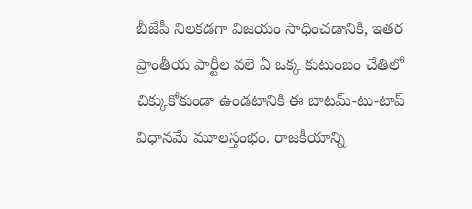బీజేపీ నిలకడగా విజయం సాధించడానికి, ఇతర ప్రాంతీయ పార్టీల వలె ఏ ఒక్క కుటుంబం చేతిలో చిక్కుకోకుండా ఉండటానికి ఈ బాటమ్-టు-టాప్ విధానమే మూలస్తంభం. రాజకీయాన్ని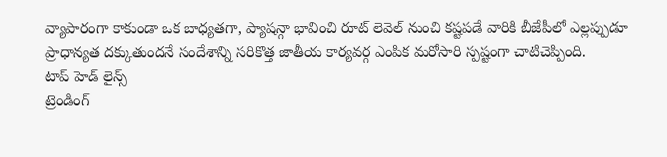వ్యాపారంగా కాకుండా ఒక బాధ్యతగా, ప్యాషన్గా భావించి రూట్ లెవెల్ నుంచి కష్టపడే వారికి బీజేపీలో ఎల్లప్పుడూ ప్రాధాన్యత దక్కుతుందనే సందేశాన్ని సరికొత్త జాతీయ కార్యవర్గ ఎంపిక మరోసారి స్పష్టంగా చాటిచెప్పింది.
టాప్ హెడ్ లైన్స్
ట్రెండింగ్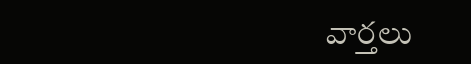వార్తలు